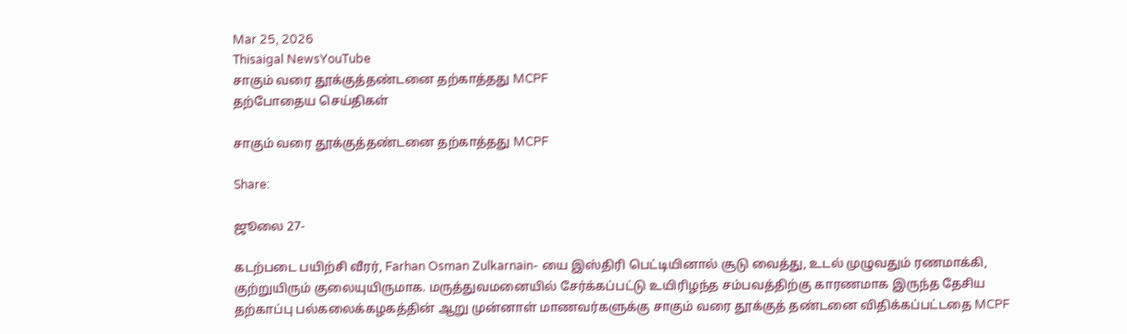Mar 25, 2026
Thisaigal NewsYouTube
சாகும் வரை தூக்குத்தண்டனை தற்காத்தது MCPF
தற்போதைய செய்திகள்

சாகும் வரை தூக்குத்தண்டனை தற்காத்தது MCPF

Share:

ஜூலை 27-

கடற்படை பயிற்சி வீரர், Farhan Osman Zulkarnain- யை இஸ்திரி பெட்டியினால் சூடு வைத்து, உடல் முழுவதும் ரணமாக்கி, குற்றுயிரும் குலையுயிருமாக. மருத்துவமனையில் சேர்க்கப்பட்டு உயிரிழந்த சம்பவத்திற்கு காரணமாக இருந்த தேசிய தற்காப்பு பல்கலைக்கழகத்தின் ஆறு முன்னாள் மாணவர்களுக்கு சாகும் வரை தூக்குத் தண்டனை விதிக்கப்பட்டதை MCPF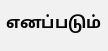எனப்படும்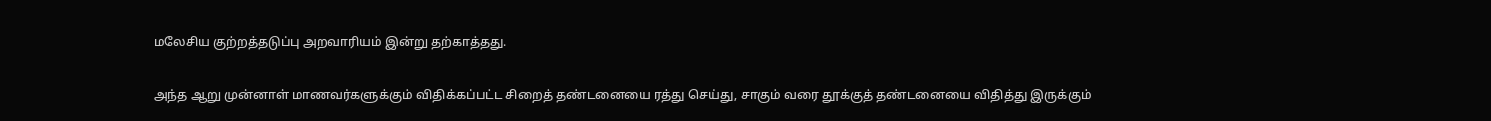மலேசிய குற்றத்தடுப்பு அறவாரியம் இன்று தற்காத்தது.

அந்த ஆறு முன்னாள் மாணவர்களுக்கும் விதிக்கப்பட்ட சிறைத் தண்டனையை ரத்து செய்து, சாகும் வரை தூக்குத் தண்டனையை விதித்து இருக்கும்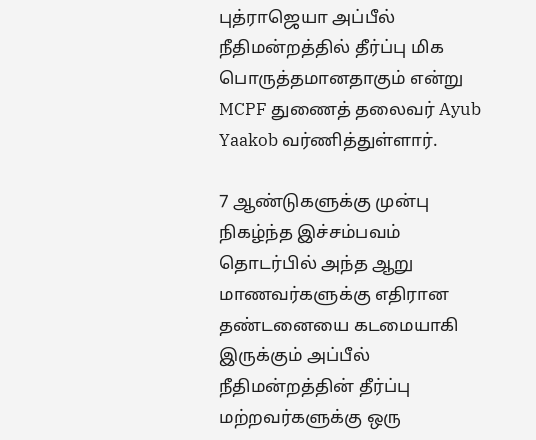புத்ராஜெயா அப்பீல் நீதிமன்றத்தில் தீர்ப்பு மிக பொருத்தமானதாகும் என்று MCPF துணைத் தலைவர் Ayub Yaakob வர்ணித்துள்ளார்.

7 ஆண்டுகளுக்கு முன்பு நிகழ்ந்த இச்சம்பவம் தொடர்பில் அந்த ஆறு மாணவர்களுக்கு எதிரான தண்டனையை கடமையாகி இருக்கும் அப்பீல் நீதிமன்றத்தின் தீர்ப்பு மற்றவர்களுக்கு ஒரு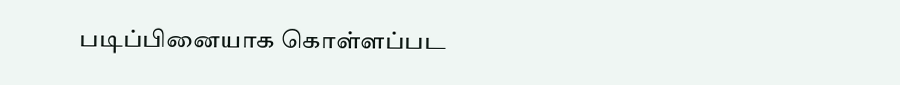படிப்பினையாக கொள்ளப்பட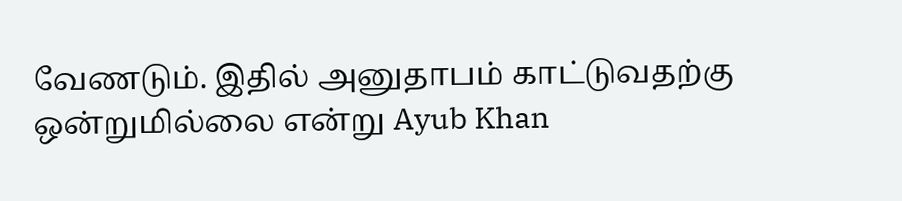வேணடும். இதில் அனுதாபம் காட்டுவதற்கு ஒன்றுமில்லை என்று Ayub Khan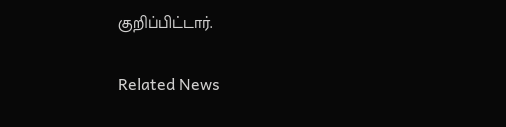குறிப்பிட்டார்.

Related News